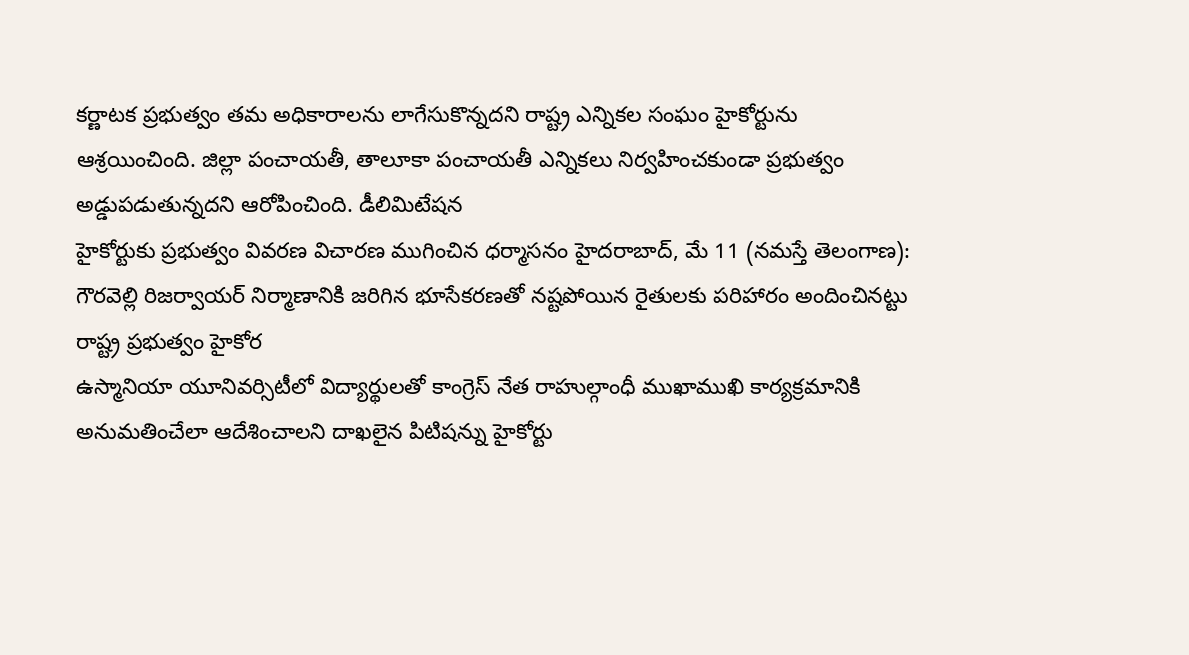కర్ణాటక ప్రభుత్వం తమ అధికారాలను లాగేసుకొన్నదని రాష్ట్ర ఎన్నికల సంఘం హైకోర్టును ఆశ్రయించింది. జిల్లా పంచాయతీ, తాలూకా పంచాయతీ ఎన్నికలు నిర్వహించకుండా ప్రభుత్వం అడ్డుపడుతున్నదని ఆరోపించింది. డీలిమిటేషన
హైకోర్టుకు ప్రభుత్వం వివరణ విచారణ ముగించిన ధర్మాసనం హైదరాబాద్, మే 11 (నమస్తే తెలంగాణ): గౌరవెల్లి రిజర్వాయర్ నిర్మాణానికి జరిగిన భూసేకరణతో నష్టపోయిన రైతులకు పరిహారం అందించినట్టు రాష్ట్ర ప్రభుత్వం హైకోర
ఉస్మానియా యూనివర్సిటీలో విద్యార్థులతో కాంగ్రెస్ నేత రాహుల్గాంధీ ముఖాముఖి కార్యక్రమానికి అనుమతించేలా ఆదేశించాలని దాఖలైన పిటిషన్ను హైకోర్టు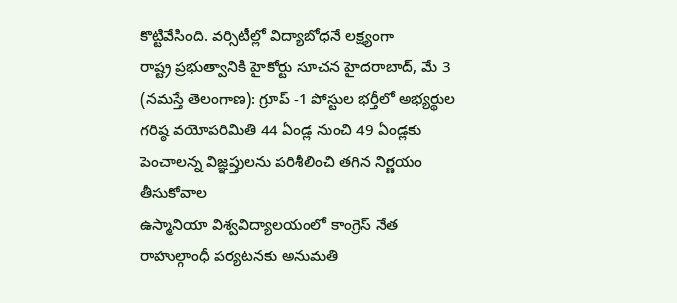కొట్టివేసింది. వర్సిటీల్లో విద్యాబోధనే లక్ష్యంగా
రాష్ట్ర ప్రభుత్వానికి హైకోర్టు సూచన హైదరాబాద్, మే 3 (నమస్తే తెలంగాణ): గ్రూప్ -1 పోస్టుల భర్తీలో అభ్యర్థుల గరిష్ఠ వయోపరిమితి 44 ఏండ్ల నుంచి 49 ఏండ్లకు పెంచాలన్న విజ్ఞప్తులను పరిశీలించి తగిన నిర్ణయం తీసుకోవాల
ఉస్మానియా విశ్వవిద్యాలయంలో కాంగ్రెస్ నేత రాహుల్గాంధీ పర్యటనకు అనుమతి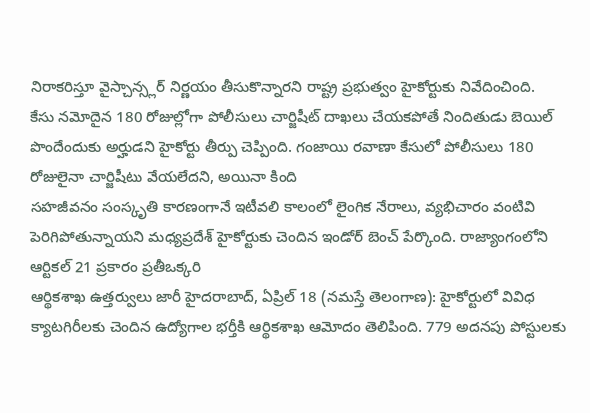నిరాకరిస్తూ వైస్చాన్స్లర్ నిర్ణయం తీసుకొన్నారని రాష్ట్ర ప్రభుత్వం హైకోర్టుకు నివేదించింది.
కేసు నమోదైన 180 రోజుల్లోగా పోలీసులు చార్జిషీట్ దాఖలు చేయకపోతే నిందితుడు బెయిల్ పొందేందుకు అర్హుడని హైకోర్టు తీర్పు చెప్పింది. గంజాయి రవాణా కేసులో పోలీసులు 180 రోజులైనా చార్జిషీటు వేయలేదని, అయినా కింది
సహజీవనం సంస్కృతి కారణంగానే ఇటీవలి కాలంలో లైంగిక నేరాలు, వ్యభిచారం వంటివి పెరిగిపోతున్నాయని మధ్యప్రదేశ్ హైకోర్టుకు చెందిన ఇండోర్ బెంచ్ పేర్కొంది. రాజ్యాంగంలోని ఆర్టికల్ 21 ప్రకారం ప్రతీఒక్కరి
ఆర్థికశాఖ ఉత్తర్వులు జారీ హైదరాబాద్, ఏప్రిల్ 18 (నమస్తే తెలంగాణ): హైకోర్టులో వివిధ క్యాటగిరీలకు చెందిన ఉద్యోగాల భర్తీకి ఆర్థికశాఖ ఆమోదం తెలిపింది. 779 అదనపు పోస్టులకు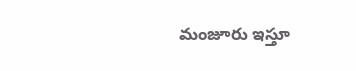మంజూరు ఇస్తూ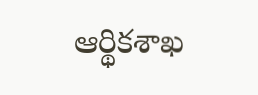ఆర్థికశాఖ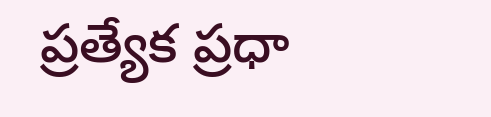ప్రత్యేక ప్రధా